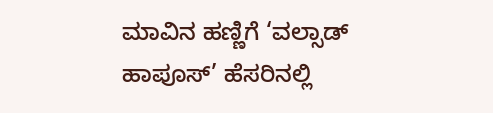ಮಾವಿನ ಹಣ್ಣಿಗೆ ‘ವಲ್ಸಾಡ್ ಹಾಪೂಸ್’ ಹೆಸರಿನಲ್ಲಿ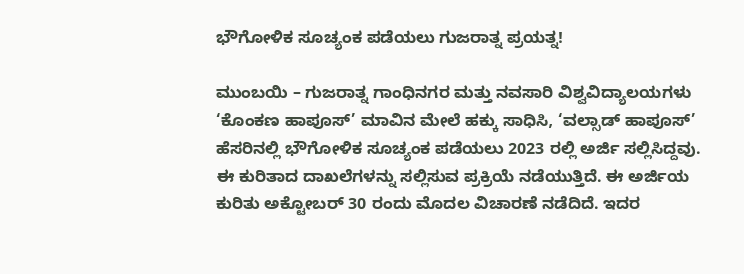ಭೌಗೋಳಿಕ ಸೂಚ್ಯಂಕ ಪಡೆಯಲು ಗುಜರಾತ್ನ ಪ್ರಯತ್ನ!

ಮುಂಬಯಿ – ಗುಜರಾತ್ನ ಗಾಂಧಿನಗರ ಮತ್ತು ನವಸಾರಿ ವಿಶ್ವವಿದ್ಯಾಲಯಗಳು ‘ಕೊಂಕಣ ಹಾಪೂಸ್’ ಮಾವಿನ ಮೇಲೆ ಹಕ್ಕು ಸಾಧಿಸಿ, ‘ವಲ್ಸಾಡ್ ಹಾಪೂಸ್’ ಹೆಸರಿನಲ್ಲಿ ಭೌಗೋಳಿಕ ಸೂಚ್ಯಂಕ ಪಡೆಯಲು 2023 ರಲ್ಲಿ ಅರ್ಜಿ ಸಲ್ಲಿಸಿದ್ದವು. ಈ ಕುರಿತಾದ ದಾಖಲೆಗಳನ್ನು ಸಲ್ಲಿಸುವ ಪ್ರಕ್ರಿಯೆ ನಡೆಯುತ್ತಿದೆ. ಈ ಅರ್ಜಿಯ ಕುರಿತು ಅಕ್ಟೋಬರ್ 30 ರಂದು ಮೊದಲ ವಿಚಾರಣೆ ನಡೆದಿದೆ. ಇದರ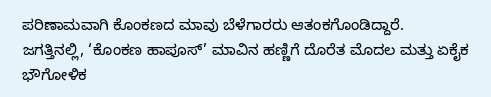ಪರಿಣಾಮವಾಗಿ ಕೊಂಕಣದ ಮಾವು ಬೆಳೆಗಾರರು ಆತಂಕಗೊಂಡಿದ್ದಾರೆ.
ಜಗತ್ತಿನಲ್ಲಿ, ‘ಕೊಂಕಣ ಹಾಪೂಸ್’ ಮಾವಿನ ಹಣ್ಣಿಗೆ ದೊರೆತ ಮೊದಲ ಮತ್ತು ಏಕೈಕ ಭೌಗೋಳಿಕ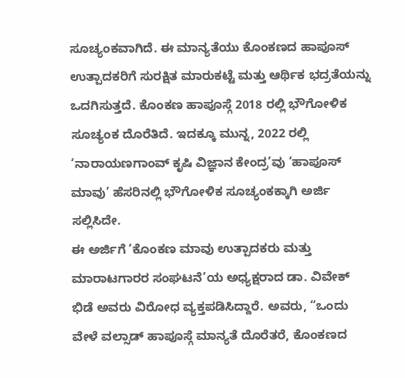ಸೂಚ್ಯಂಕವಾಗಿದೆ. ಈ ಮಾನ್ಯತೆಯು ಕೊಂಕಣದ ಹಾಪೂಸ್ ಉತ್ಪಾದಕರಿಗೆ ಸುರಕ್ಷಿತ ಮಾರುಕಟ್ಟೆ ಮತ್ತು ಆರ್ಥಿಕ ಭದ್ರತೆಯನ್ನು ಒದಗಿಸುತ್ತದೆ. ಕೊಂಕಣ ಹಾಪೂಸ್ಗೆ 2018 ರಲ್ಲಿ ಭೌಗೋಳಿಕ ಸೂಚ್ಯಂಕ ದೊರೆತಿದೆ. ಇದಕ್ಕೂ ಮುನ್ನ, 2022 ರಲ್ಲಿ ‘ನಾರಾಯಣಗಾಂವ್ ಕೃಷಿ ವಿಜ್ಞಾನ ಕೇಂದ್ರ’ವು ‘ಹಾಪೂಸ್ ಮಾವು’ ಹೆಸರಿನಲ್ಲಿ ಭೌಗೋಳಿಕ ಸೂಚ್ಯಂಕಕ್ಕಾಗಿ ಅರ್ಜಿ ಸಲ್ಲಿಸಿದೇ.
ಈ ಅರ್ಜಿಗೆ ‘ಕೊಂಕಣ ಮಾವು ಉತ್ಪಾದಕರು ಮತ್ತು ಮಾರಾಟಗಾರರ ಸಂಘಟನೆ’ಯ ಅಧ್ಯಕ್ಷರಾದ ಡಾ. ವಿವೇಕ್ ಭಿಡೆ ಅವರು ವಿರೋಧ ವ್ಯಕ್ತಪಡಿಸಿದ್ದಾರೆ. ಅವರು, “ಒಂದು ವೇಳೆ ವಲ್ಸಾಡ್ ಹಾಪೂಸ್ಗೆ ಮಾನ್ಯತೆ ದೊರೆತರೆ, ಕೊಂಕಣದ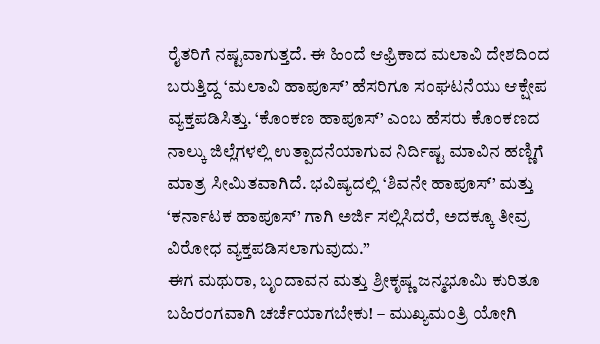ರೈತರಿಗೆ ನಷ್ಟವಾಗುತ್ತದೆ. ಈ ಹಿಂದೆ ಆಫ್ರಿಕಾದ ಮಲಾವಿ ದೇಶದಿಂದ ಬರುತ್ತಿದ್ದ ‘ಮಲಾವಿ ಹಾಪೂಸ್’ ಹೆಸರಿಗೂ ಸಂಘಟನೆಯು ಆಕ್ಷೇಪ ವ್ಯಕ್ತಪಡಿಸಿತ್ತು. ‘ಕೊಂಕಣ ಹಾಪೂಸ್’ ಎಂಬ ಹೆಸರು ಕೊಂಕಣದ ನಾಲ್ಕು ಜಿಲ್ಲೆಗಳಲ್ಲಿ ಉತ್ಪಾದನೆಯಾಗುವ ನಿರ್ದಿಷ್ಟ ಮಾವಿನ ಹಣ್ಣಿಗೆ ಮಾತ್ರ ಸೀಮಿತವಾಗಿದೆ. ಭವಿಷ್ಯದಲ್ಲಿ ‘ಶಿವನೇ ಹಾಪೂಸ್’ ಮತ್ತು ‘ಕರ್ನಾಟಕ ಹಾಪೂಸ್’ ಗಾಗಿ ಅರ್ಜಿ ಸಲ್ಲಿಸಿದರೆ, ಅದಕ್ಕೂ ತೀವ್ರ ವಿರೋಧ ವ್ಯಕ್ತಪಡಿಸಲಾಗುವುದು.”
ಈಗ ಮಥುರಾ, ಬೃಂದಾವನ ಮತ್ತು ಶ್ರೀಕೃಷ್ಣ ಜನ್ಮಭೂಮಿ ಕುರಿತೂ ಬಹಿರಂಗವಾಗಿ ಚರ್ಚೆಯಾಗಬೇಕು! – ಮುಖ್ಯಮಂತ್ರಿ ಯೋಗಿ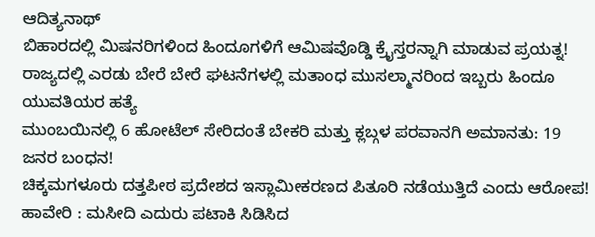ಆದಿತ್ಯನಾಥ್
ಬಿಹಾರದಲ್ಲಿ ಮಿಷನರಿಗಳಿಂದ ಹಿಂದೂಗಳಿಗೆ ಆಮಿಷವೊಡ್ಡಿ ಕ್ರೈಸ್ತರನ್ನಾಗಿ ಮಾಡುವ ಪ್ರಯತ್ನ!
ರಾಜ್ಯದಲ್ಲಿ ಎರಡು ಬೇರೆ ಬೇರೆ ಘಟನೆಗಳಲ್ಲಿ ಮತಾಂಧ ಮುಸಲ್ಮಾನರಿಂದ ಇಬ್ಬರು ಹಿಂದೂ ಯುವತಿಯರ ಹತ್ಯೆ
ಮುಂಬಯಿನಲ್ಲಿ 6 ಹೋಟೆಲ್ ಸೇರಿದಂತೆ ಬೇಕರಿ ಮತ್ತು ಕ್ಲಬ್ಗಳ ಪರವಾನಗಿ ಅಮಾನತು: 19 ಜನರ ಬಂಧನ!
ಚಿಕ್ಕಮಗಳೂರು ದತ್ತಪೀಠ ಪ್ರದೇಶದ ಇಸ್ಲಾಮೀಕರಣದ ಪಿತೂರಿ ನಡೆಯುತ್ತಿದೆ ಎಂದು ಆರೋಪ!
ಹಾವೇರಿ : ಮಸೀದಿ ಎದುರು ಪಟಾಕಿ ಸಿಡಿಸಿದ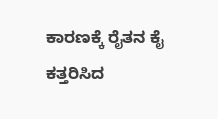ಕಾರಣಕ್ಕೆ ರೈತನ ಕೈ ಕತ್ತರಿಸಿದ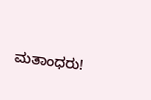ಮತಾಂಧರು!